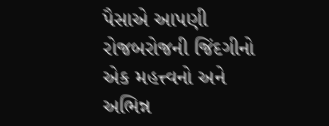પૈસાએ આપણી રોજબરોજની જિંદગીનો એક મહત્ત્વનો અને અભિન્ન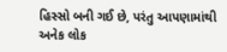હિસ્સો બની ગઈ છે, પરંતુ આપણામાંથી અનેક લોક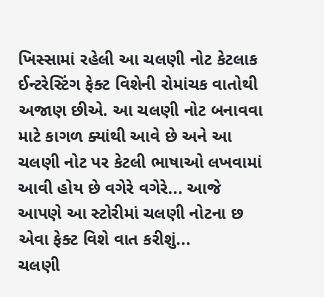ખિસ્સામાં રહેલી આ ચલણી નોટ કેટલાક ઈન્ટરેસ્ટિંગ ફેક્ટ વિશેની રોમાંચક વાતોથી અજાણ છીએ. આ ચલણી નોટ બનાવવા માટે કાગળ ક્યાંથી આવે છે અને આ ચલણી નોટ પર કેટલી ભાષાઓ લખવામાં આવી હોય છે વગેરે વગેરે... આજે આપણે આ સ્ટોરીમાં ચલણી નોટના છ એવા ફેક્ટ વિશે વાત કરીશું...
ચલણી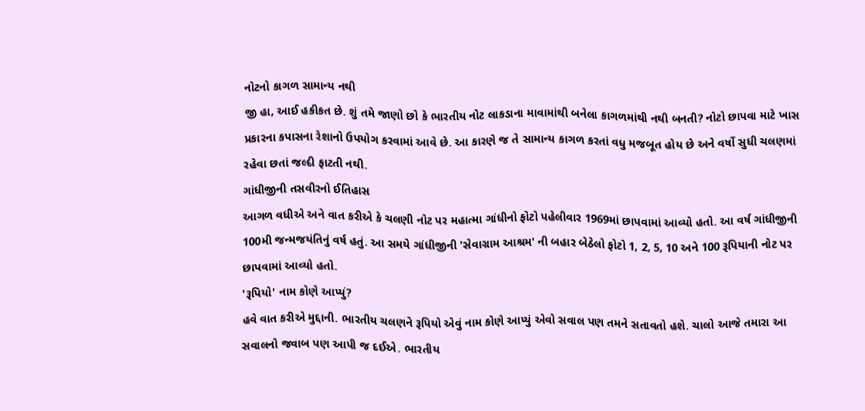નોટનો કાગળ સામાન્ય નથી
જી હા, આઈ હકીકત છે. શું તમે જાણો છો કે ભારતીય નોટ લાકડાના માવામાંથી બનેલા કાગળમાંથી નથી બનતી? નોટો છાપવા માટે ખાસ પ્રકારના કપાસના રેશાનો ઉપયોગ કરવામાં આવે છે. આ કારણે જ તે સામાન્ય કાગળ કરતાં વધુ મજબૂત હોય છે અને વર્ષો સુધી ચલણમાં રહેવા છતાં જલ્દી ફાટતી નથી.
ગાંધીજીની તસવીરનો ઈતિહાસ
આગળ વધીએ અને વાત કરીએ કે ચલણી નોટ પર મહાત્મા ગાંધીનો ફોટો પહેલીવાર 1969માં છાપવામાં આવ્યો હતો. આ વર્ષ ગાંધીજીની 100મી જન્મજયંતિનું વર્ષ હતું. આ સમયે ગાંધીજીની 'સેવાગ્રામ આશ્રમ' ની બહાર બેઠેલો ફોટો 1, 2, 5, 10 અને 100 રૂપિયાની નોટ પર છાપવામાં આવ્યો હતો.
'રૂપિયો' નામ કોણે આપ્યું?
હવે વાત કરીએ મુદ્દાની. ભારતીય ચલણને રૂપિયો એવું નામ કોણે આપ્યું એવો સવાલ પણ તમને સતાવતો હશે. ચાલો આજે તમારા આ સવાલનો જવાબ પણ આપી જ દઈએ. ભારતીય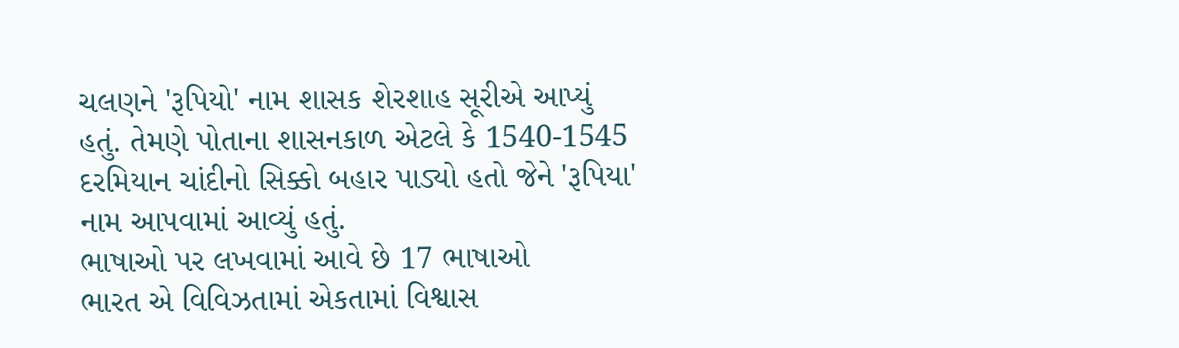ચલણને 'રૂપિયો' નામ શાસક શેરશાહ સૂરીએ આપ્યું હતું. તેમણે પોતાના શાસનકાળ એટલે કે 1540-1545 દરમિયાન ચાંદીનો સિક્કો બહાર પાડ્યો હતો જેને 'રૂપિયા' નામ આપવામાં આવ્યું હતું.
ભાષાઓ પર લખવામાં આવે છે 17 ભાષાઓ
ભારત એ વિવિઝતામાં એકતામાં વિશ્વાસ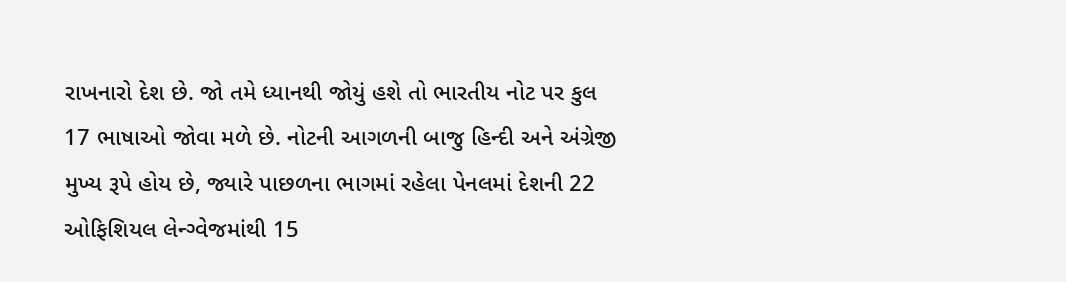રાખનારો દેશ છે. જો તમે ધ્યાનથી જોયું હશે તો ભારતીય નોટ પર કુલ 17 ભાષાઓ જોવા મળે છે. નોટની આગળની બાજુ હિન્દી અને અંગ્રેજી મુખ્ય રૂપે હોય છે, જ્યારે પાછળના ભાગમાં રહેલા પેનલમાં દેશની 22 ઓફિશિયલ લેન્ગ્વેજમાંથી 15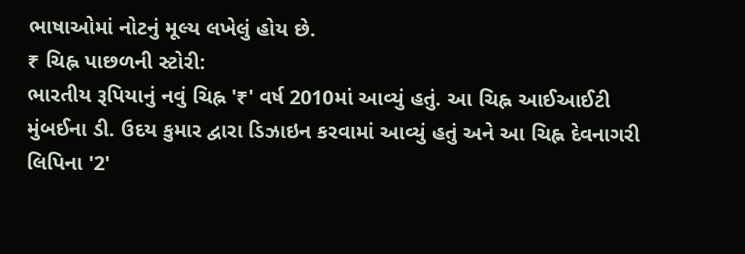ભાષાઓમાં નોટનું મૂલ્ય લખેલું હોય છે.
₹ ચિહ્ન પાછળની સ્ટોરી:
ભારતીય રૂપિયાનું નવું ચિહ્ન '₹' વર્ષ 2010માં આવ્યું હતું. આ ચિહ્ન આઈઆઈટી મુંબઈના ડી. ઉદય કુમાર દ્વારા ડિઝાઇન કરવામાં આવ્યું હતું અને આ ચિહ્ન દેવનાગરી લિપિના '2'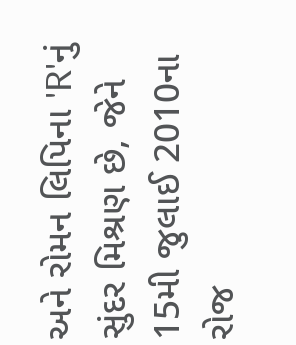અને રોમન લિપિના 'R'નું સુંદર મિશ્રણ છે, જેને 15મી જુલાઈ 2010ના રોજ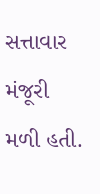સત્તાવાર મંજૂરી મળી હતી.